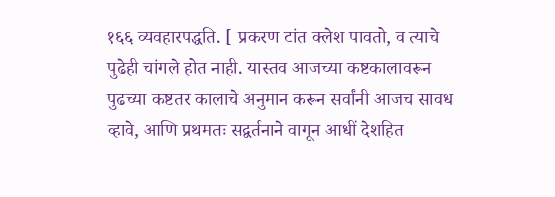१६६ व्यवहारपद्धति. [ प्रकरण टांत क्लेश पावतो, व त्याचे पुढेही चांगले होत नाही. यास्तव आजच्या कष्टकालावरून पुढच्या कष्टतर कालाचे अनुमान करून सर्वांनी आजच सावध व्हावे, आणि प्रथमतः सद्वर्तनाने वागून आधीं देशहित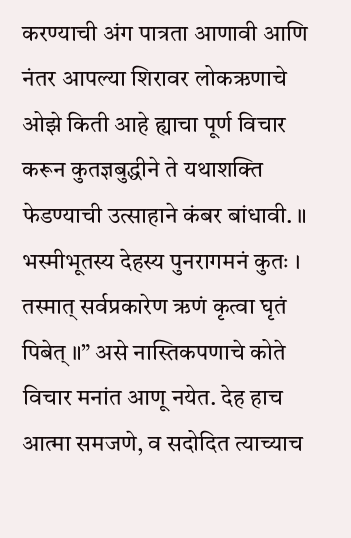करण्याची अंग पात्रता आणावी आणि नंतर आपल्या शिरावर लोकऋणाचे ओझे किती आहे ह्याचा पूर्ण विचार करून कुतज्ञबुद्धीने ते यथाशक्ति फेडण्याची उत्साहाने कंबर बांधावी. ॥ भस्मीभूतस्य देहस्य पुनरागमनं कुतः । तस्मात् सर्वप्रकारेण ऋणं कृत्वा घृतं पिबेत् ॥” असे नास्तिकपणाचे कोते विचार मनांत आणू नयेत. देह हाच आत्मा समजणे, व सदोदित त्याच्याच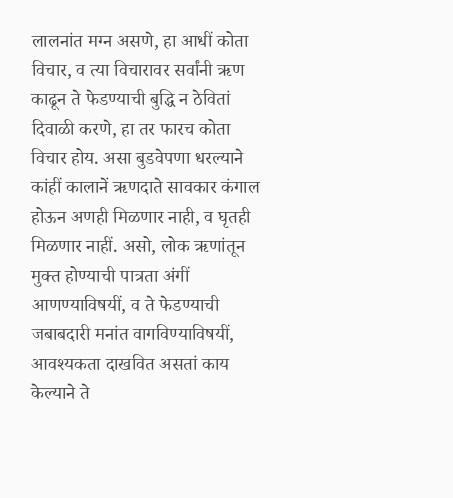लालनांत मग्न असणे, हा आधीं कोता विचार, व त्या विचारावर सर्वांनी ऋण काढून ते फेडण्याची बुद्धि न ठेवितां दिवाळी करणे, हा तर फारच कोता विचार होय. असा बुडवेपणा धरल्याने कांहीं कालानें ऋणदाते सावकार कंगाल होऊन अणही मिळणार नाही, व घृतही मिळणार नाहीं. असो, लोक ऋणांतून मुक्त होण्याची पात्रता अंगीं आणण्याविषयीं, व ते फेडण्याची जबाबदारी मनांत वागविण्याविषयीं, आवश्यकता दाखवित असतां काय केल्याने ते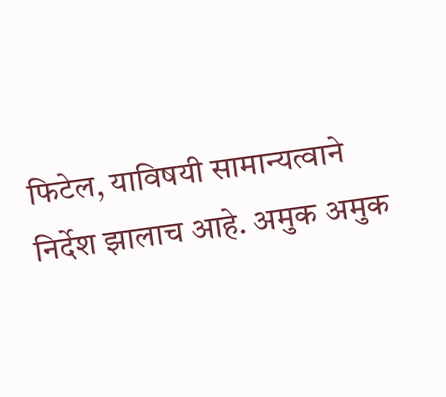फिटेल, याविषयी सामान्यत्वाने निर्देश झालाच आहे. अमुक अमुक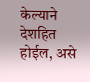केल्याने देशहित होईल, असे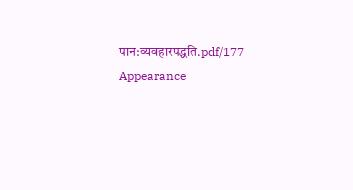पान:व्यवहारपद्धति.pdf/177
Appearance